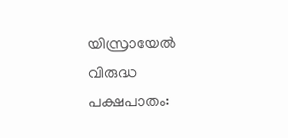യിസ്രായേല്‍ വിരുദ്ധ പക്ഷപാതം: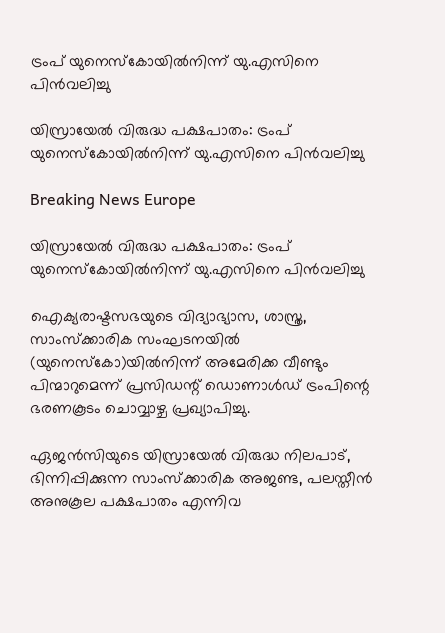ട്രംപ് യുനെസ്കോയില്‍നിന്ന് യു.എസിനെ പിന്‍വലിച്ചു

യിസ്രായേല്‍ വിരുദ്ധ പക്ഷപാതം: ട്രംപ് യുനെസ്കോയില്‍നിന്ന് യു.എസിനെ പിന്‍വലിച്ചു

Breaking News Europe

യിസ്രായേല്‍ വിരുദ്ധ പക്ഷപാതം: ട്രംപ് യുനെസ്കോയില്‍നിന്ന് യു.എസിനെ പിന്‍വലിച്ചു

ഐക്യരാഷ്ടസഭയുടെ വിദ്യാഭ്യാസ, ശാസ്ത്ര, സാംസ്ക്കാരിക സംഘടനയില്‍ (യുനെസ്കോ)യില്‍നിന്ന് അമേരിക്ക വീണ്ടും പിന്മാറുമെന്ന് പ്രസിഡന്റ് ഡൊണാള്‍ഡ് ട്രംപിന്റെ ഭരണകൂടം ചൊവ്വാഴ്ച പ്രഖ്യാപിച്ചു.

ഏജന്‍സിയുടെ യിസ്രായേല്‍ വിരുദ്ധ നിലപാട്, ഭിന്നിപ്പിക്കുന്ന സാംസ്ക്കാരിക അജണ്ട, പലസ്തീന്‍ അനുകൂല പക്ഷപാതം എന്നിവ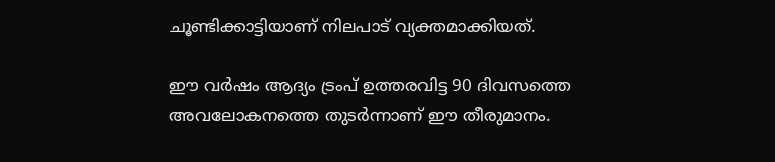ചൂണ്ടിക്കാട്ടിയാണ് നിലപാട് വ്യക്തമാക്കിയത്.

ഈ വര്‍ഷം ആദ്യം ട്രംപ് ഉത്തരവിട്ട 90 ദിവസത്തെ അവലോകനത്തെ തുടര്‍ന്നാണ് ഈ തീരുമാനം.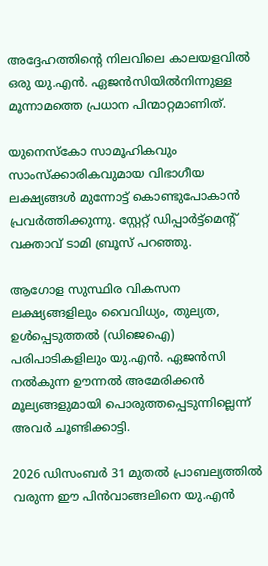അദ്ദേഹത്തിന്റെ നിലവിലെ കാലയളവില്‍ ഒരു യു.എന്‍. ഏജന്‍സിയില്‍നിന്നുള്ള മൂന്നാമത്തെ പ്രധാന പിന്മാറ്റമാണിത്.

യുനെസ്കോ സാമൂഹികവും സാംസ്ക്കാരികവുമായ വിഭാഗീയ ലക്ഷ്യങ്ങള്‍ മുന്നോട്ട് കൊണ്ടുപോകാന്‍ പ്രവര്‍ത്തിക്കുന്നു. സ്റ്റേറ്റ് ഡിപ്പാര്‍ട്ട്മെന്റ് വക്താവ് ടാമി ബ്രൂസ് പറഞ്ഞു.

ആഗോള സുസ്ഥിര വികസന ലക്ഷ്യങ്ങളിലും വൈവിധ്യം, തുല്യത, ഉള്‍പ്പെടുത്തല്‍ (ഡിജെഐ) പരിപാടികളിലും യു.എന്‍. ഏജന്‍സി നല്‍കുന്ന ഊന്നല്‍ അമേരിക്കന്‍ മൂല്യങ്ങളുമായി പൊരുത്തപ്പെടുന്നില്ലെന്ന് അവര്‍ ചൂണ്ടിക്കാട്ടി.

2026 ഡിസംബര്‍ 31 മുതല്‍ പ്രാബല്യത്തില്‍ വരുന്ന ഈ പിന്‍വാങ്ങലിനെ യു.എന്‍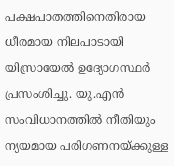പക്ഷപാതത്തിനെതിരായ ധീരമായ നിലപാടായി യിസ്രായേല്‍ ഉദ്യോഗസ്ഥര്‍ പ്രസംശിച്ചു. യു.എന്‍ സംവിധാനത്തില്‍ നീതിയും ന്യയമായ പരിഗണനയ്ക്കുള്ള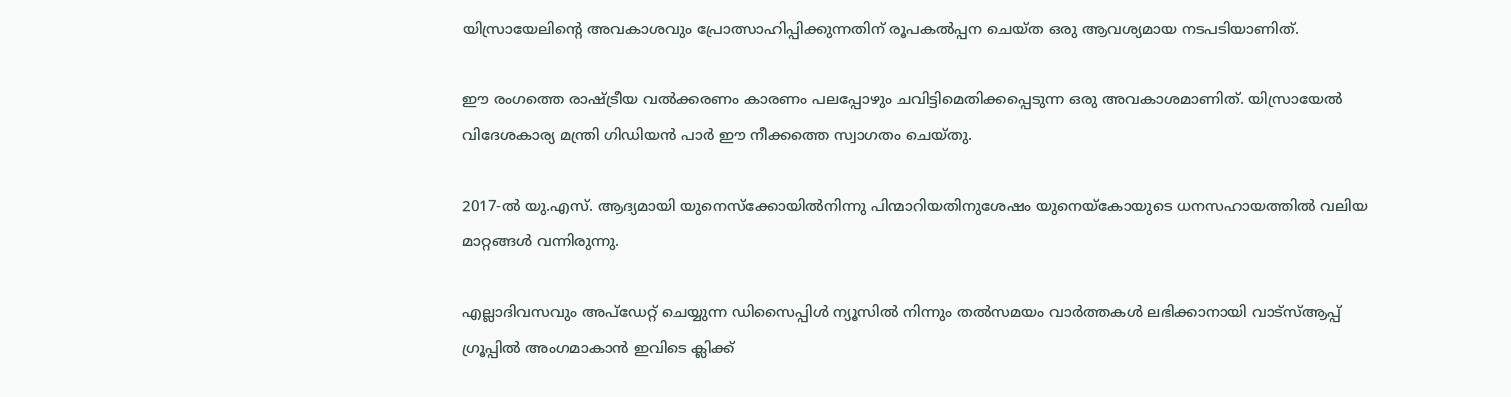യിസ്രായേലിന്റെ അവകാശവും പ്രോത്സാഹിപ്പിക്കുന്നതിന് രൂപകല്‍പ്പന ചെയ്ത ഒരു ആവശ്യമായ നടപടിയാണിത്.

ഈ രംഗത്തെ രാഷ്ട്രീയ വല്‍ക്കരണം കാരണം പലപ്പോഴും ചവിട്ടിമെതിക്കപ്പെടുന്ന ഒരു അവകാശമാണിത്. യിസ്രായേല്‍ വിദേശകാര്യ മന്ത്രി ഗിഡിയന്‍ പാര്‍ ഈ നീക്കത്തെ സ്വാഗതം ചെയ്തു.

2017-ല്‍ യു.എസ്. ആദ്യമായി യുനെസ്ക്കോയില്‍നിന്നു പിന്മാറിയതിനുശേഷം യുനെയ്കോയുടെ ധനസഹായത്തില്‍ വലിയ മാറ്റങ്ങള്‍ വന്നിരുന്നു.

എല്ലാദിവസവും അപ്ഡേറ്റ് ചെയ്യുന്ന ഡിസൈപ്പിൾ ന്യൂസിൽ നിന്നും തൽസമയം വാർത്തകൾ ലഭിക്കാനായി വാട്സ്ആപ്പ് ഗ്രൂപ്പിൽ അംഗമാകാൻ ഇവിടെ ക്ലിക്ക്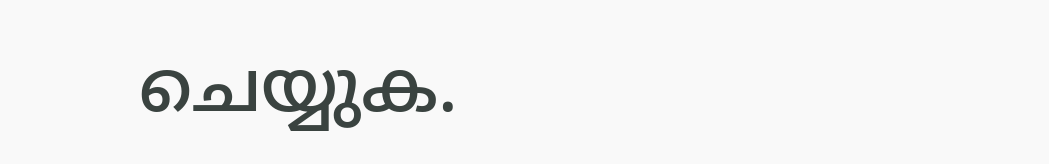ചെയ്യുക.